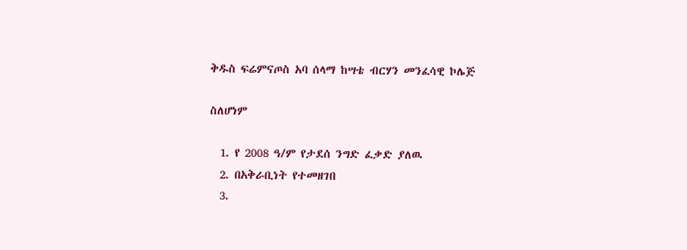ቅዱስ ፍሬምናጦስ አባ ሰላማ ከሣቴ ብርሃን መንፈሳዊ ኮሌጅ

ስለሆነም

  1. የ 2008 ዓ/ም የታደሰ ንግድ ፈቃድ ያለዉ
  2. በአቅራቢነት የተመዘገበ
  3.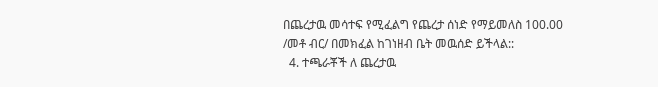በጨረታዉ መሳተፍ የሚፈልግ የጨረታ ሰነድ የማይመለስ 100.00  /መቶ ብር/ በመክፈል ከገነዘብ ቤት መዉሰድ ይችላል::
  4. ተጫራቾች ለ ጨረታዉ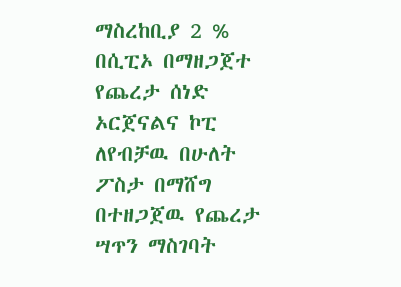ማስረከቢያ 2 % በሲፒኦ በማዘጋጀተ የጨረታ ሰነድ ኦርጀናልና ኮፒ ለየብቻዉ በሁለት ፖስታ በማሸግ በተዘጋጀዉ የጨረታ ሣጥን ማስገባት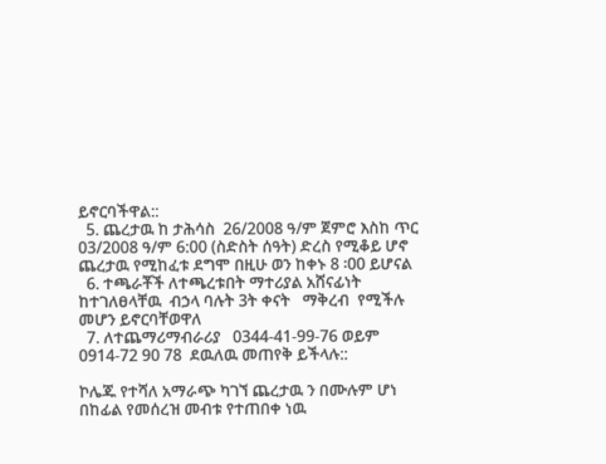ይኖርባችዋል::
  5. ጨረታዉ ከ ታሕሳስ  26/2008 ዓ/ም ጀምሮ እስከ ጥር 03/2008 ዓ/ም 6:00 (ስድስት ሰዓት) ድረስ የሚቆይ ሆኖ  ጨረታዉ የሚከፈቱ ደግሞ በዚሁ ወን ከቀኑ 8 ፡00 ይሆናል
  6. ተጫራቾች ለተጫረቱበት ማተሪያል አሸናፊነት ከተገለፀላቸዉ  ብኃላ ባሉት 3ት ቀናት   ማቅረብ  የሚችሉ መሆን ይኖርባቸወዋለ
  7. ለተጨማሪማብራሪያ   0344-41-99-76 ወይም  0914-72 90 78  ደዉለዉ መጠየቅ ይችላሉ::

ኮሌጁ የተሻለ አማራጭ ካገኘ ጨረታዉ ን በሙሉም ሆነ በከፊል የመሰረዝ መብቱ የተጠበቀ ነዉ